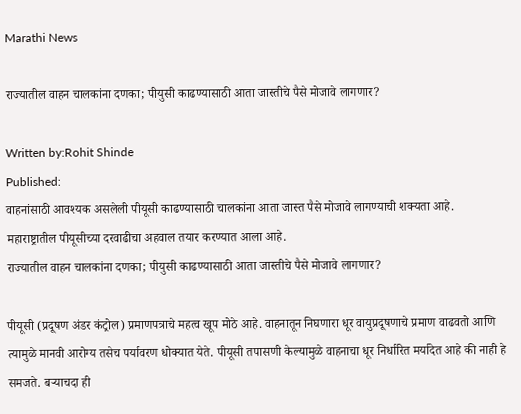Marathi News

राज्यातील वाहन चालकांना दणका; पीयुसी काढण्यासाठी आता जास्तीचे पैसे मोजावे लागणार?

Written by:Rohit Shinde
Published:
वाहनांसाठी आवश्यक असलेली पीयूसी काढण्यासाठी चालकांना आता जास्त पैसे मोजावे लागण्याची शक्यता आहे. महाराष्ट्रातील पीयूसीच्या दरवाढीचा अहवाल तयार करण्यात आला आहे.
राज्यातील वाहन चालकांना दणका; पीयुसी काढण्यासाठी आता जास्तीचे पैसे मोजावे लागणार?

पीयूसी (प्रदूषण अंडर कंट्रोल) प्रमाणपत्राचे महत्व खूप मोठे आहे. वाहनातून निघणारा धूर वायुप्रदूषणाचे प्रमाण वाढवतो आणि त्यामुळे मानवी आरोग्य तसेच पर्यावरण धोक्यात येते. पीयूसी तपासणी केल्यामुळे वाहनाचा धूर निर्धारित मर्यादेत आहे की नाही हे समजते. बऱ्याचदा ही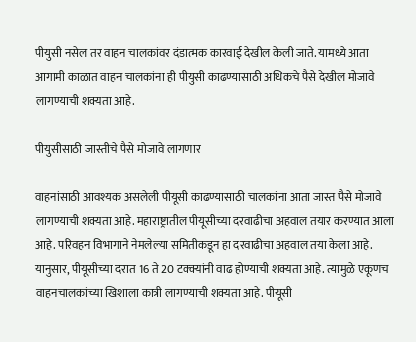पीयुसी नसेल तर वाहन चालकांवर दंडात्मक कारवाई देखील केली जाते. यामध्ये आता आगामी काळात वाहन चालकांना ही पीयुसी काढण्यासाठी अधिकचे पैसे देखील मोजावे लागण्याची शक्यता आहे.

पीयुसीसाठी जास्तीचे पैसे मोजावे लागणार

वाहनांसाठी आवश्यक असलेली पीयूसी काढण्यासाठी चालकांना आता जास्त पैसे मोजावे लागण्याची शक्यता आहे. महाराष्ट्रातील पीयूसीच्या दरवाढीचा अहवाल तयार करण्यात आला आहे. परिवहन विभागाने नेमलेल्या समितीकडून हा दरवाढीचा अहवाल तया केला आहे. यानुसार, पीयूसीच्या दरात 16 ते 20 टक्क्यांनी वाढ होण्याची शक्यता आहे. त्यामुळे एकूणच वाहनचालकांच्या खिशाला कात्री लागण्याची शक्यता आहे. पीयूसी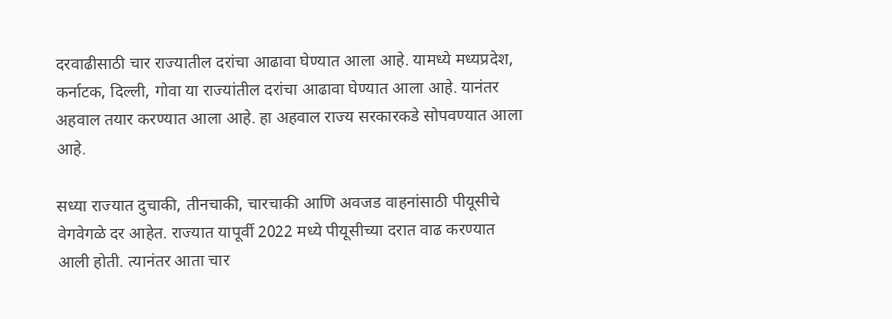दरवाढीसाठी चार राज्यातील दरांचा आढावा घेण्यात आला आहे. यामध्ये मध्यप्रदेश, कर्नाटक, दिल्ली, गोवा या राज्यांतील दरांचा आढावा घेण्यात आला आहे. यानंतर अहवाल तयार करण्यात आला आहे. हा अहवाल राज्य सरकारकडे सोपवण्यात आला आहे.

सध्या राज्यात दुचाकी, तीनचाकी, चारचाकी आणि अवजड वाहनांसाठी पीयूसीचे वेगवेगळे दर आहेत. राज्यात यापूर्वी 2022 मध्ये पीयूसीच्या दरात वाढ करण्यात आली होती. त्यानंतर आता चार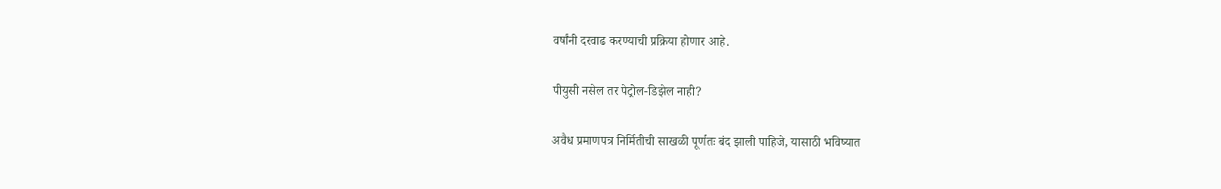वर्षांनी दरवाढ करण्याची प्रक्रिया होणार आहे.

पीयुसी नसेल तर पेट्रोल-डिझेल नाही?

अवैध प्रमाणपत्र निर्मितीची साखळी पूर्णतः बंद झाली पाहिजे, यासाठी भविष्यात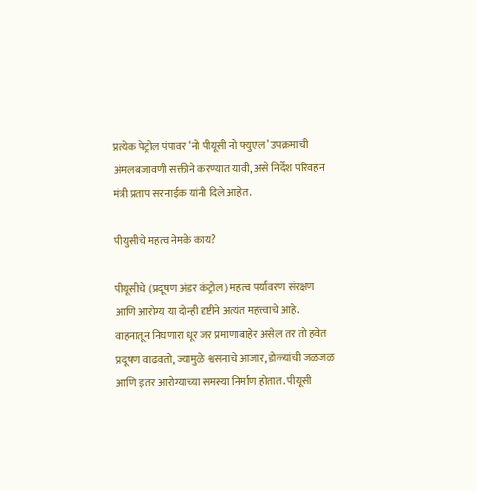प्रत्येक पेट्रोल पंपावर ‘नो पीयूसी नो फ्युएल’ उपक्रमाची अंमलबजावणी सक्तीने करण्यात यावी, असे निर्देश परिवहन मंत्री प्रताप सरनाईक यांनी दिले आहेत.

पीयुसीचे महत्व नेमके काय?

पीयूसीचे (प्रदूषण अंडर कंट्रोल) महत्व पर्यावरण संरक्षण आणि आरोग्य या दोन्ही दृष्टीने अत्यंत महत्त्वाचे आहे. वाहनातून निघणारा धूर जर प्रमाणाबाहेर असेल तर तो हवेत प्रदूषण वाढवतो, ज्यामुळे श्वसनाचे आजार, डोळ्यांची जळजळ आणि इतर आरोग्याच्या समस्या निर्माण होतात. पीयूसी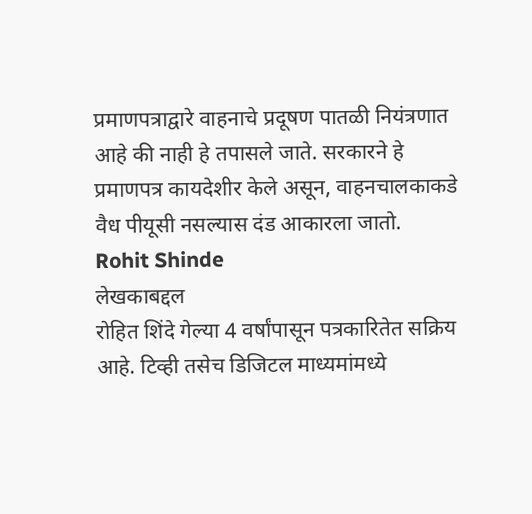प्रमाणपत्राद्वारे वाहनाचे प्रदूषण पातळी नियंत्रणात आहे की नाही हे तपासले जाते. सरकारने हे प्रमाणपत्र कायदेशीर केले असून, वाहनचालकाकडे वैध पीयूसी नसल्यास दंड आकारला जातो.
Rohit Shinde
लेखकाबद्दल
रोहित शिंदे गेल्या 4 वर्षांपासून पत्रकारितेत सक्रिय आहे. टिव्ही तसेच डिजिटल माध्यमांमध्ये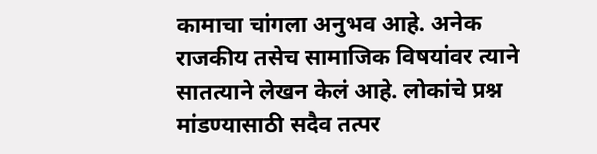कामाचा चांगला अनुभव आहे. अनेक राजकीय तसेच सामाजिक विषयांवर त्याने सातत्याने लेखन केलं आहे. लोकांचे प्रश्न मांडण्यासाठी सदैव तत्पर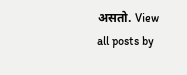असतो. View all posts by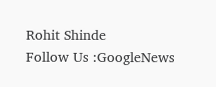Rohit Shinde
Follow Us :GoogleNews